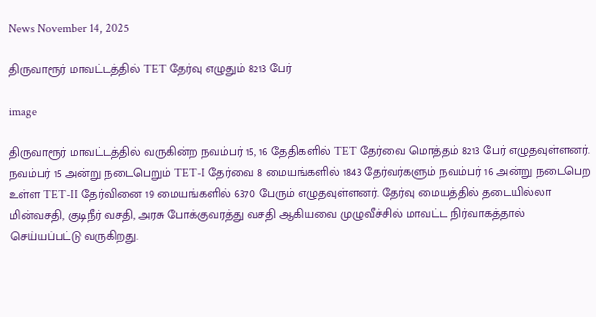News November 14, 2025

திருவாரூர் மாவட்டத்தில் TET தேர்வு எழுதும் 8213 பேர்

image

திருவாரூர் மாவட்டத்தில் வருகின்ற நவம்பர் 15, 16 தேதிகளில் TET தேர்வை மொத்தம் 8213 பேர் எழுதவுள்ளனர். நவம்பர் 15 அன்று நடைபெறும் TET-I தேர்வை 8 மையங்களில் 1843 தேர்வர்களும் நவம்பர் 16 அன்று நடைபெற உள்ள TET-II தேர்வினை 19 மையங்களில் 6370 பேரும் எழுதவுள்ளனர். தேர்வு மையத்தில் தடையில்லா மின்வசதி, குடிநீர் வசதி, அரசு போக்குவரத்து வசதி ஆகியவை முழுவீச்சில் மாவட்ட நிர்வாகத்தால் செய்யப்பட்டு வருகிறது.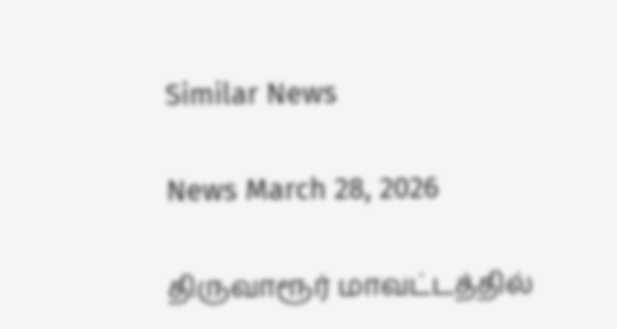Similar News

News March 28, 2026

திருவாரூர் மாவட்டத்தில்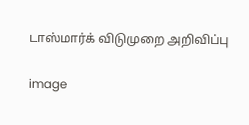டாஸ்மார்க் விடுமுறை அறிவிப்பு

image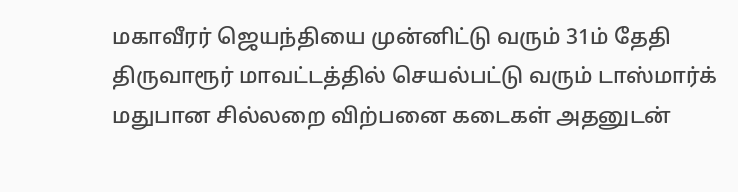மகாவீரர் ஜெயந்தியை முன்னிட்டு வரும் 31ம் தேதி திருவாரூர் மாவட்டத்தில் செயல்பட்டு வரும் டாஸ்மார்க் மதுபான சில்லறை விற்பனை கடைகள் அதனுடன்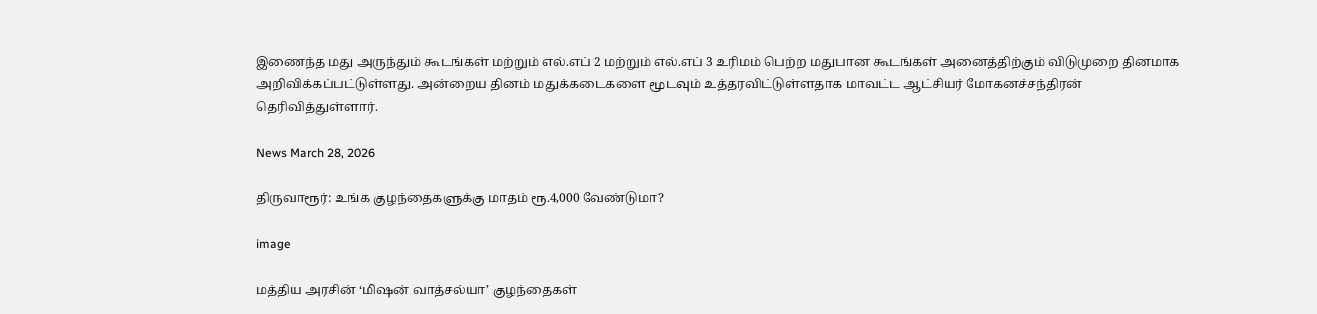இணைந்த மது அருந்தும் கூடங்கள் மற்றும் எல்.எப் 2 மற்றும் எல்.எப் 3 உரிமம் பெற்ற மதுபான கூடங்கள் அனைத்திற்கும் விடுமுறை தினமாக அறிவிக்கப்பட்டுள்ளது. அன்றைய தினம் மதுக்கடைகளை மூடவும் உத்தரவிட்டுள்ளதாக மாவட்ட ஆட்சியர் மோகனச்சந்திரன் தெரிவித்துள்ளார்.

News March 28, 2026

திருவாரூர்: உங்க குழந்தைகளுக்கு மாதம் ரூ.4,000 வேண்டுமா?

image

மத்திய அரசின் ‘மிஷன் வாத்சல்யா’ குழந்தைகள்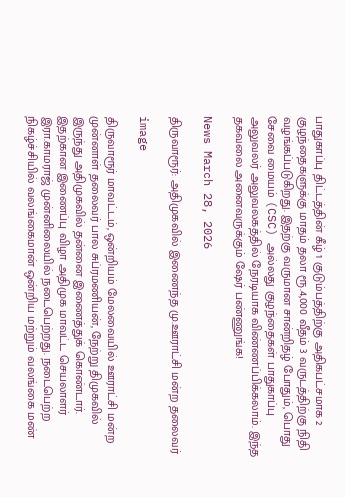பாதுகாப்பு திட்டத்தின் கீழ் 1 குடும்பத்திற்கு அதிகபட்சமாக 2 குழந்தைகளுக்கு மாதம் தலா ரூ.4,000 வீதம் 3 வருடத்திற்கு நிதி வழங்கப்படுகிறது. இதற்கு வருமான சான்றிதழ் போதும், பொது சேவை மையம் (CSC) அல்லது குழந்தைகள் பாதுகாப்பு அலுவலர் அலுவலகத்தில் நேரடியாக விண்ணப்பிக்கலாம். இந்த தகவலை அனைவருக்கும் ஷேர் பண்ணுங்க!

News March 28, 2026

திருவாரூர்: அதிமுகவில் இணைந்த மு.ஊராட்சி மன்ற தலைவர்

image

திருவாரூர் மாவட்டம், ஒன்றியம் மேலவையில் ஊராட்சி மன்ற முன்னாள் தலைவர் பால சுப்ரமணியன், நேற்று திமுகவில் இருந்து அதிமுகவில் தன்னை இணைத்துக் கொண்டார். இதற்கான இணைப்பு விழா அதிமுக மாவட்ட செயலாளர் இரா.காமராஜ் முன்னிலையில் நடைபெற்றது. நடைபெற்ற நிகழ்ச்சியில் வலங்கைமான் ஒன்றிய மற்றும் வலங்கை மண்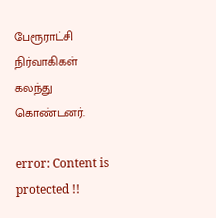பேரூராட்சி நிர்வாகிகள் கலந்து கொண்டனர்.

error: Content is protected !!